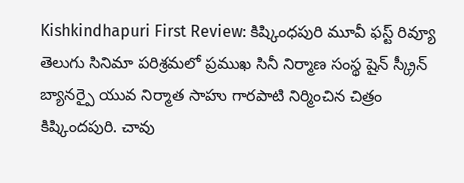Kishkindhapuri First Review: కిష్కింధపురి మూవీ ఫస్ట్ రివ్యూ
తెలుగు సినిమా పరిశ్రమలో ప్రముఖ సినీ నిర్మాణ సంస్థ షైన్ స్క్రీన్ బ్యానర్పై యువ నిర్మాత సాహు గారపాటి నిర్మించిన చిత్రం కిష్కిందపురి. చావు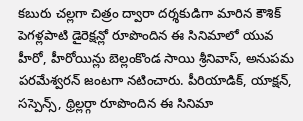కబురు చల్లగా చిత్రం ద్వారా దర్శకుడిగా మారిన కౌశిక్ పెగళ్లపాటి డైరెక్షన్లో రూపొందిన ఈ సినిమాలో యువ హీరో, హీరోయిన్లు బెల్లంకొండ సాయి శ్రీనివాస్, అనుపమ పరమేశ్వరన్ జంటగా నటించారు. పీరియాడిక్, యాక్షన్, సస్పెన్స్, థ్రిల్లర్గా రూపొందిన ఈ సినిమా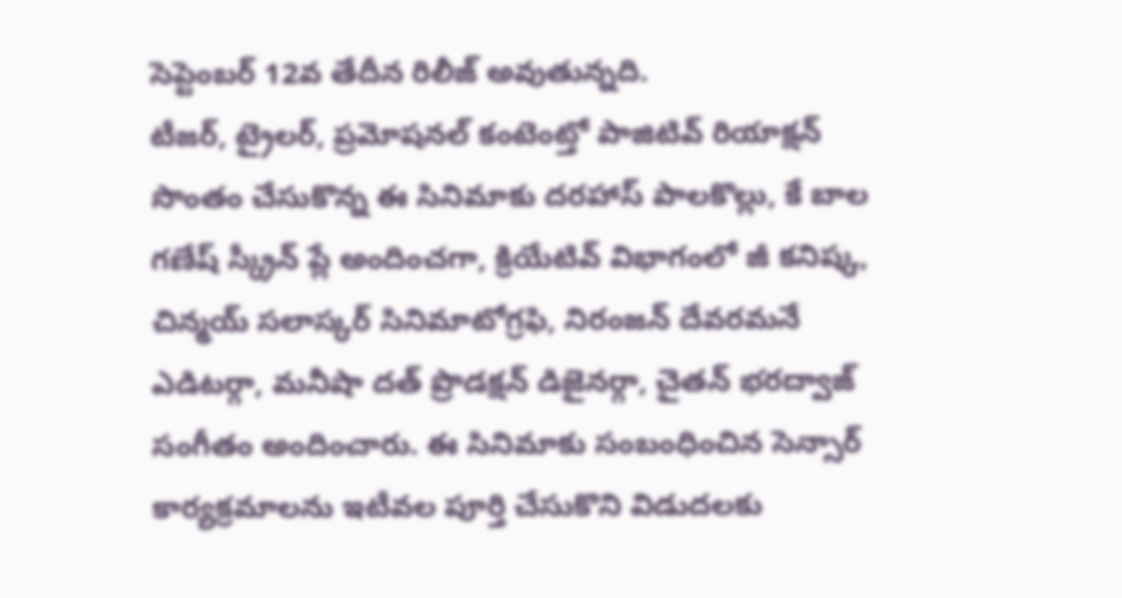సెప్టెంబర్ 12వ తేదీన రిలీజ్ అవుతున్నది.
టీజర్, ట్రైలర్, ప్రమోషనల్ కంటెంట్తో పాజిటివ్ రియాక్షన్ సొంతం చేసుకొన్న ఈ సినిమాకు దరహాస్ పాలకొల్లు, కే బాల గణేష్ స్క్రీన్ ప్లే అందించగా, క్రియేటివ్ విభాగంలో జీ కనిష్క, చిన్మయ్ సలాస్కర్ సినిమాటోగ్రఫి, నిరంజన్ దేవరమనే ఎడిటర్గా, మనీషా దత్ ప్రొడక్షన్ డిజైనర్గా, చైతన్ భరద్వాజ్ సంగీతం అందించారు. ఈ సినిమాకు సంబంధించిన సెన్సార్ కార్యక్రమాలను ఇటీవల పూర్తి చేసుకొని విడుదలకు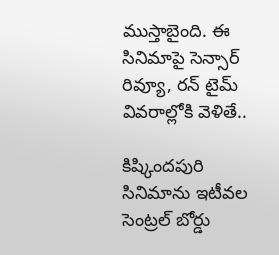ముస్తాబైంది. ఈ సినిమాపై సెన్సార్ రివ్యూ, రన్ టైమ్ వివరాల్లోకి వెళితే..

కిష్కిందపురి సినిమాను ఇటీవల సెంట్రల్ బోర్డు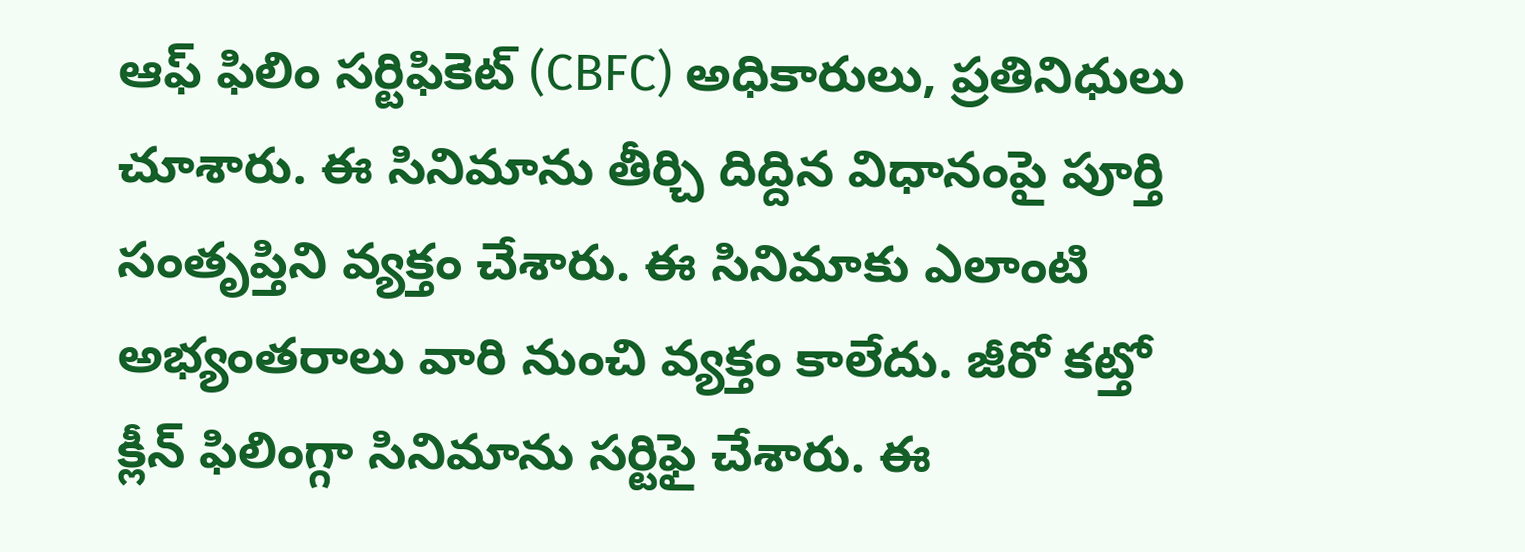ఆఫ్ ఫిలిం సర్టిఫికెట్ (CBFC) అధికారులు, ప్రతినిధులు చూశారు. ఈ సినిమాను తీర్చి దిద్దిన విధానంపై పూర్తి సంతృప్తిని వ్యక్తం చేశారు. ఈ సినిమాకు ఎలాంటి అభ్యంతరాలు వారి నుంచి వ్యక్తం కాలేదు. జీరో కట్తో క్లీన్ ఫిలింగ్గా సినిమాను సర్టిఫై చేశారు. ఈ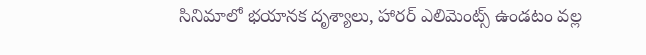సినిమాలో భయానక దృశ్యాలు, హారర్ ఎలిమెంట్స్ ఉండటం వల్ల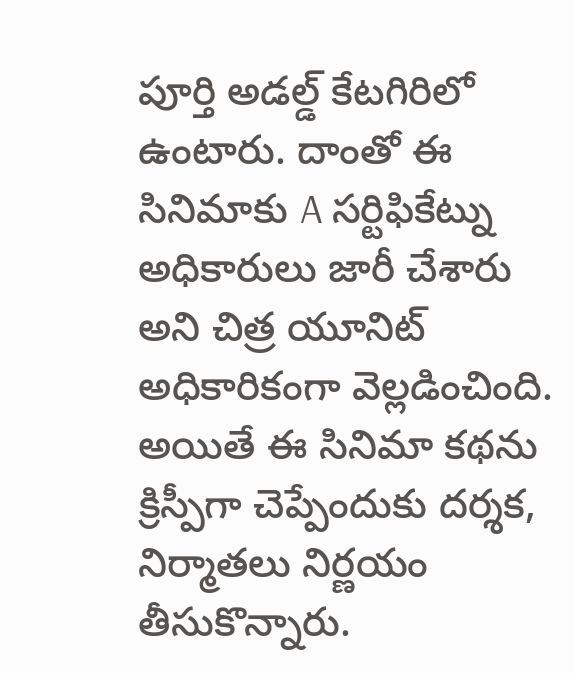పూర్తి అడల్డ్ కేటగిరిలో ఉంటారు. దాంతో ఈ సినిమాకు A సర్టిఫికేట్ను అధికారులు జారీ చేశారు అని చిత్ర యూనిట్ అధికారికంగా వెల్లడించింది.
అయితే ఈ సినిమా కథను క్రిస్పీగా చెప్పేందుకు దర్శక, నిర్మాతలు నిర్ణయం తీసుకొన్నారు.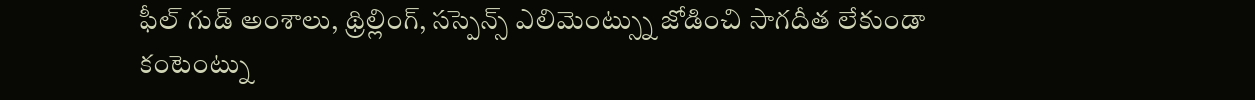ఫీల్ గుడ్ అంశాలు, థ్రిల్లింగ్, సస్పెన్స్ ఎలిమెంట్స్ను జోడించి సాగదీత లేకుండా కంటెంట్ను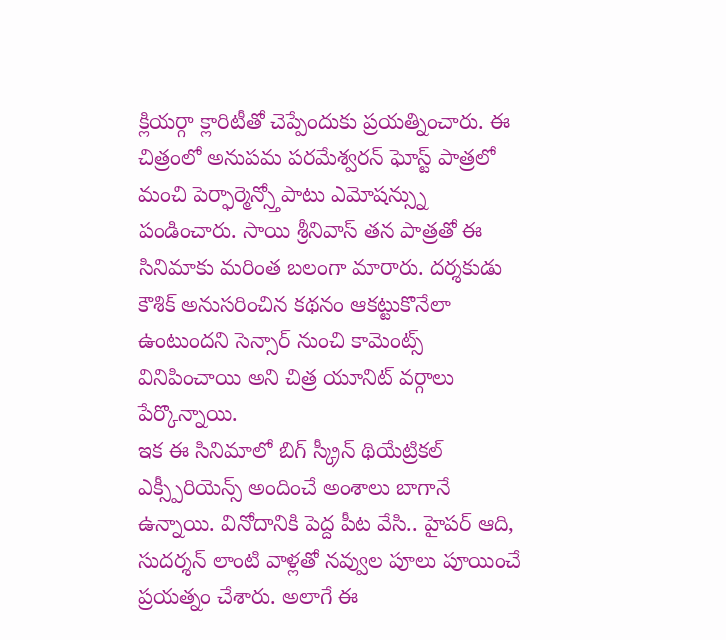క్లియర్గా క్లారిటీతో చెప్పేందుకు ప్రయత్నించారు. ఈ చిత్రంలో అనుపమ పరమేశ్వరన్ ఘోస్ట్ పాత్రలో మంచి పెర్ఫార్మెన్స్తోపాటు ఎమోషన్స్ను పండించారు. సాయి శ్రీనివాస్ తన పాత్రతో ఈ సినిమాకు మరింత బలంగా మారారు. దర్శకుడు కౌశిక్ అనుసరించిన కథనం ఆకట్టుకొనేలా ఉంటుందని సెన్సార్ నుంచి కామెంట్స్ వినిపించాయి అని చిత్ర యూనిట్ వర్గాలు పేర్కొన్నాయి.
ఇక ఈ సినిమాలో బిగ్ స్క్రీన్ థియేట్రికల్ ఎక్స్పీరియెన్స్ అందించే అంశాలు బాగానే ఉన్నాయి. వినోదానికి పెద్ద పీట వేసి.. హైపర్ ఆది, సుదర్శన్ లాంటి వాళ్లతో నవ్వుల పూలు పూయించే ప్రయత్నం చేశారు. అలాగే ఈ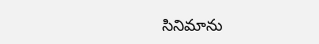సినిమాను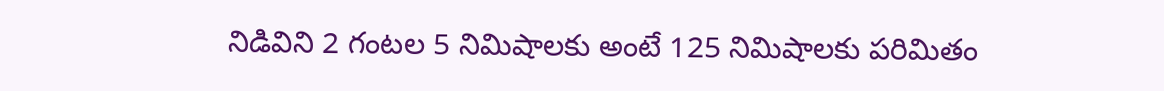నిడివిని 2 గంటల 5 నిమిషాలకు అంటే 125 నిమిషాలకు పరిమితం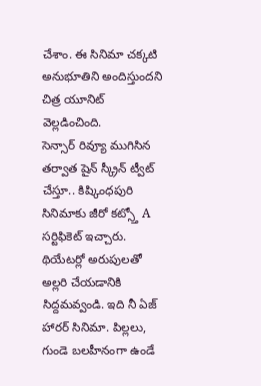చేశాం. ఈ సినిమా చక్కటి అనుభూతిని అందిస్తుందని చిత్ర యూనిట్ వెల్లడించింది.
సెన్సార్ రివ్యూ ముగిసిన తర్వాత షైన్ స్క్రీన్ ట్వీట్ చేస్తూ.. కిష్కింధపురి సినిమాకు జీరో కట్స్తో A సర్టిఫికెట్ ఇచ్చారు. థియేటర్లో అరుపులతో అల్లరి చేయడానికి సిద్దమవ్వండి. ఇది నీ ఏజ్ హారర్ సినిమా. పిల్లలు, గుండె బలహీనంగా ఉండే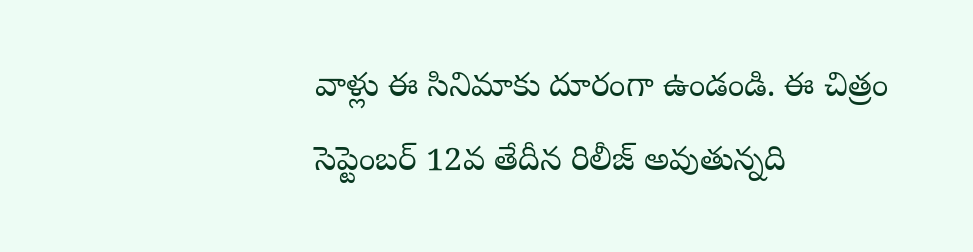వాళ్లు ఈ సినిమాకు దూరంగా ఉండండి. ఈ చిత్రం సెప్టెంబర్ 12వ తేదీన రిలీజ్ అవుతున్నది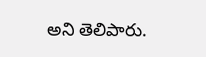అని తెలిపారు.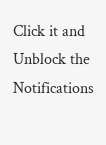Click it and Unblock the Notifications